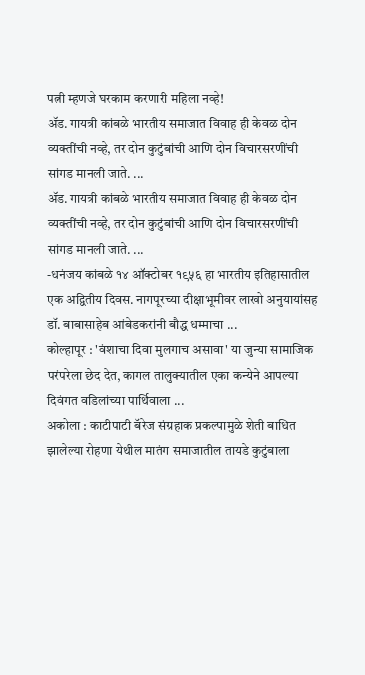पत्नी म्हणजे घरकाम करणारी महिला नव्हे!
ॲड. गायत्री कांबळे भारतीय समाजात विवाह ही केवळ दोन व्यक्तींची नव्हे, तर दोन कुटुंबांची आणि दोन विचारसरणींची सांगड मानली जाते. ...
ॲड. गायत्री कांबळे भारतीय समाजात विवाह ही केवळ दोन व्यक्तींची नव्हे, तर दोन कुटुंबांची आणि दोन विचारसरणींची सांगड मानली जाते. ...
-धनंजय कांबळे १४ ऑक्टोबर १९५६ हा भारतीय इतिहासातील एक अद्वितीय दिवस. नागपूरच्या दीक्षाभूमीवर लाखो अनुयायांसह डॉ. बाबासाहेब आंबेडकरांनी बौद्ध धम्माचा ...
कोल्हापूर : 'वंशाचा दिवा मुलगाच असावा' या जुन्या सामाजिक परंपरेला छेद देत, कागल तालुक्यातील एका कन्येने आपल्या दिवंगत वडिलांच्या पार्थिवाला ...
अकोला : काटीपाटी बॅरेज संग्रहाक प्रकल्पामुळे शेती बाधित झालेल्या रोहणा येथील मातंग समाजातील तायडे कुटुंबाला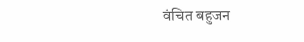वंचित बहुजन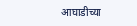आघाडीच्या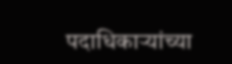पदाधिकाऱ्यांच्या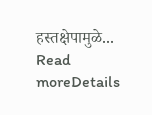हस्तक्षेपामुळे...
Read moreDetails